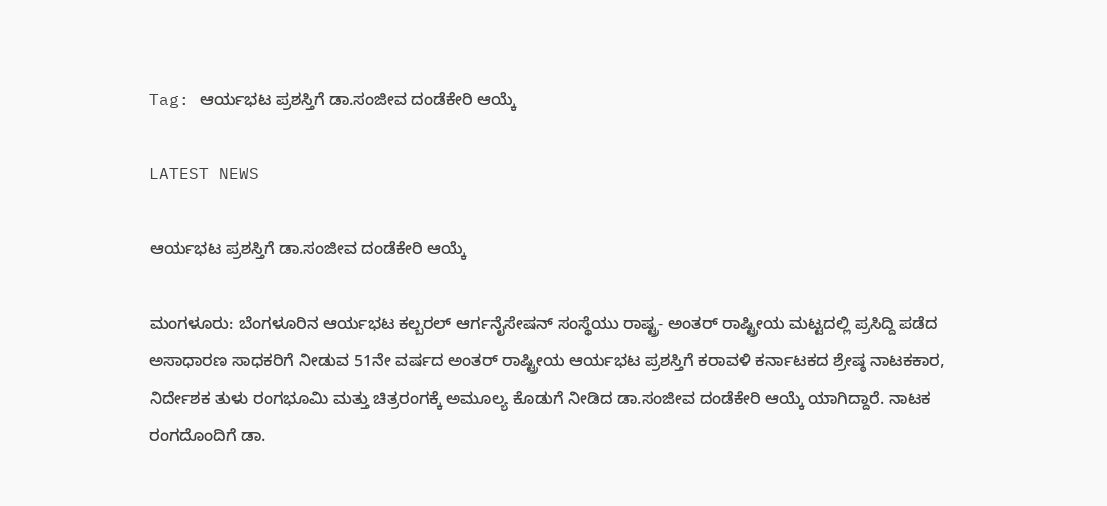Tag: ಆರ್ಯಭಟ ಪ್ರಶಸ್ತಿಗೆ ಡಾ.ಸಂಜೀವ ದಂಡೆಕೇರಿ ಆಯ್ಕೆ

LATEST NEWS

ಆರ್ಯಭಟ ಪ್ರಶಸ್ತಿಗೆ ಡಾ.ಸಂಜೀವ ದಂಡೆಕೇರಿ ಆಯ್ಕೆ

ಮಂಗಳೂರು: ಬೆಂಗಳೂರಿನ ಆರ್ಯಭಟ ಕಲ್ಬರಲ್ ಆರ್ಗನೈಸೇಷನ್‌ ಸಂಸ್ಥೆಯು ರಾಷ್ಟ್ರ- ಅಂತರ್‌ ರಾಷ್ಟ್ರೀಯ ಮಟ್ಟದಲ್ಲಿ ಪ್ರಸಿದ್ದಿ ಪಡೆದ ಅಸಾಧಾರಣ ಸಾಧಕರಿಗೆ ನೀಡುವ 51ನೇ ವರ್ಷದ ಅಂತರ್‌ ರಾಷ್ಟ್ರೀಯ ಆರ್ಯಭಟ ಪ್ರಶಸ್ತಿಗೆ ಕರಾವಳಿ ಕರ್ನಾಟಕದ ಶ್ರೇಷ್ಠ ನಾಟಕಕಾರ, ನಿರ್ದೇಶಕ ತುಳು ರಂಗಭೂಮಿ ಮತ್ತು ಚಿತ್ರರಂಗಕ್ಕೆ ಅಮೂಲ್ಯ ಕೊಡುಗೆ ನೀಡಿದ ಡಾ.ಸಂಜೀವ ದಂಡೆಕೇರಿ ಆಯ್ಕೆ ಯಾಗಿದ್ದಾರೆ. ನಾಟಕ ರಂಗದೊಂದಿಗೆ ಡಾ.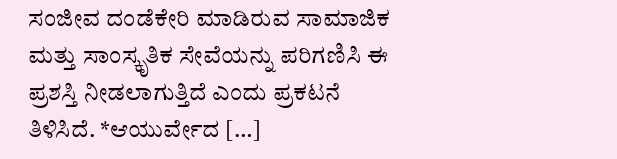ಸಂಜೀವ ದಂಡೆಕೇರಿ ಮಾಡಿರುವ ಸಾಮಾಜಿಕ ಮತ್ತು ಸಾಂಸ್ಕೃತಿಕ ಸೇವೆಯನ್ನು ಪರಿಗಣಿಸಿ ಈ ಪ್ರಶಸ್ತಿ ನೀಡಲಾಗುತ್ತಿದೆ ಎಂದು ಪ್ರಕಟನೆ ತಿಳಿಸಿದೆ. *ಆಯುರ್ವೇದ […]